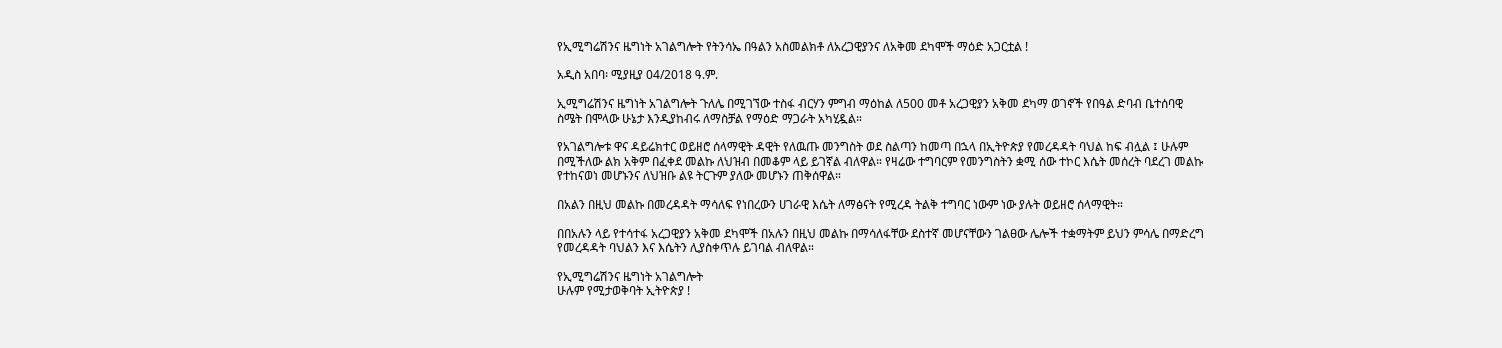የኢሚግሬሽንና ዜግነት አገልግሎት የትንሳኤ በዓልን አስመልክቶ ለአረጋዊያንና ለአቅመ ደካሞች ማዕድ አጋርቷል !

አዲስ አበባ፡ ሚያዚያ 04/2018 ዓ.ም.

ኢሚግሬሽንና ዜግነት አገልግሎት ጉለሌ በሚገኘው ተስፋ ብርሃን ምግብ ማዕከል ለ500 መቶ አረጋዊያን አቅመ ደካማ ወገኖች የበዓል ድባብ ቤተሰባዊ ስሜት በሞላው ሁኔታ እንዲያከብሩ ለማስቻል የማዕድ ማጋራት አካሂዷል።

የአገልግሎቱ ዋና ዳይሬክተር ወይዘሮ ሰላማዊት ዳዊት የለዉጡ መንግስት ወደ ስልጣን ከመጣ በኋላ በኢትዮጵያ የመረዳዳት ባህል ከፍ ብሏል ፤ ሁሉም በሚችለው ልክ አቅም በፈቀደ መልኩ ለህዝብ በመቆም ላይ ይገኛል ብለዋል። የዛሬው ተግባርም የመንግስትን ቋሚ ሰው ተኮር እሴት መሰረት ባደረገ መልኩ የተከናወነ መሆኑንና ለህዝቡ ልዩ ትርጉም ያለው መሆኑን ጠቅሰዋል።

በአልን በዚህ መልኩ በመረዳዳት ማሳለፍ የነበረውን ሀገራዊ እሴት ለማፅናት የሚረዳ ትልቅ ተግባር ነውም ነው ያሉት ወይዘሮ ሰላማዊት።

በበአሉን ላይ የተሳተፋ አረጋዊያን አቅመ ደካሞች በአሉን በዚህ መልኩ በማሳለፋቸው ደስተኛ መሆናቸውን ገልፀው ሌሎች ተቋማትም ይህን ምሳሌ በማድረግ የመረዳዳት ባህልን እና እሴትን ሊያስቀጥሉ ይገባል ብለዋል።

የኢሚግሬሽንና ዜግነት አገልግሎት
ሁሉም የሚታወቅባት ኢትዮጵያ !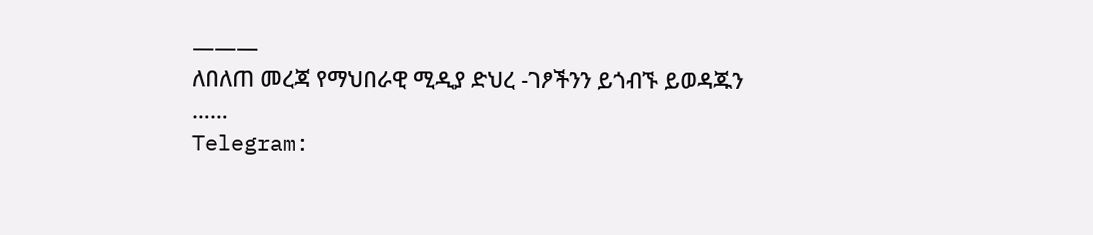———
ለበለጠ መረጃ የማህበራዊ ሚዲያ ድህረ -ገፆችንን ይጎብኙ ይወዳጁን ……
Telegram: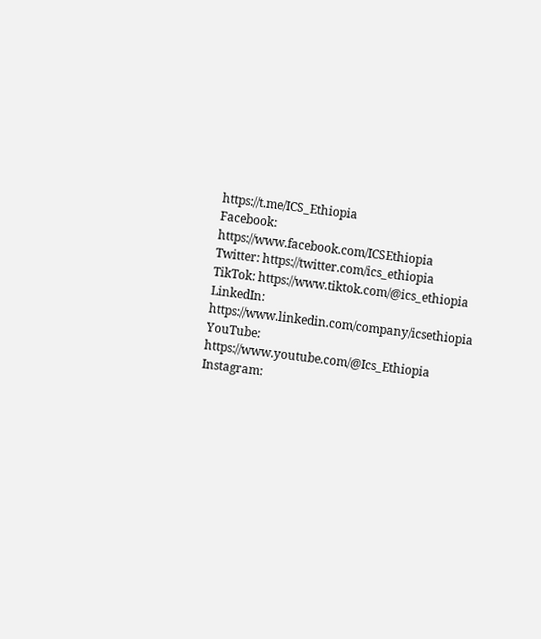https://t.me/ICS_Ethiopia
Facebook: https://www.facebook.com/ICSEthiopia
Twitter: https://twitter.com/ics_ethiopia
TikTok: https://www.tiktok.com/@ics_ethiopia
LinkedIn: https://www.linkedin.com/company/icsethiopia
YouTube: https://www.youtube.com/@Ics_Ethiopia
Instagram: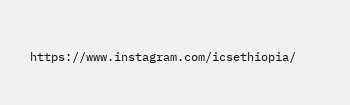https://www.instagram.com/icsethiopia/